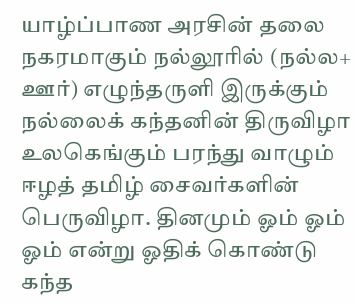யாழ்ப்பாண அரசின் தலை நகரமாகும் நல்லூரில் (நல்ல+ ஊர்) எழுந்தருளி இருக்கும் நல்லைக் கந்தனின் திருவிழா உலகெங்கும் பரந்து வாழும் ஈழத் தமிழ் சைவர்களின் பெருவிழா. தினமும் ஓம் ஓம் ஓம் என்று ஓதிக் கொண்டு கந்த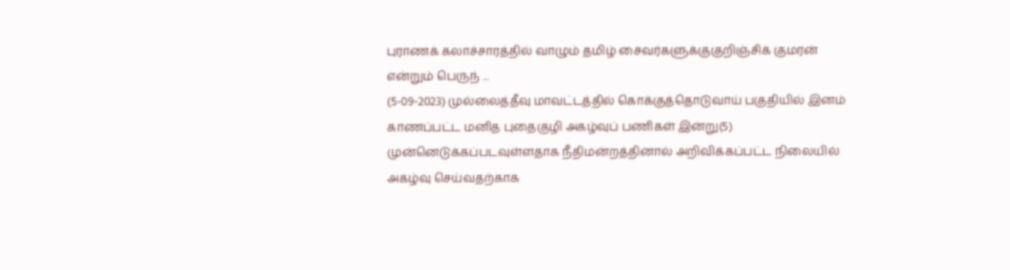புராணக் கலாச்சாரத்தில் வாழும் தமிழ் சைவர்களுக்குகுறிஞ்சிக் குமரன் என்றும் பெருந் ...
(5-09-2023) முல்லைத்தீவு மாவட்டத்தில் கொக்குத்தொடுவாய் பகுதியில் இனம் காணப்பட்ட மனித புதைகுழி அகழ்வுப் பணிகள் இன்று(5) முன்னெடுக்கப்படவுள்ளதாக நீதிமன்றத்தினால் அறிவிக்கப்பட்ட நிலையில் அகழ்வு செய்வதற்காக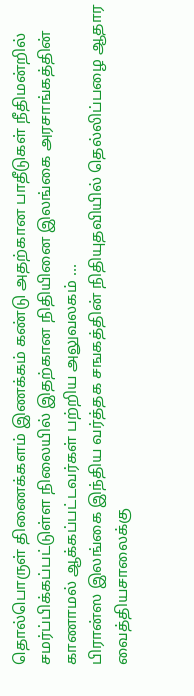தொல்பொருள் திணைக்களம் இணக்கம் கண்டு அதற்கான பாதீடுகள் நீதிமன்றில் சமர்ப்பிக்கப்பட்டுள்ள நிலையில் இதற்கான நிதியினை இலங்கை அரசாங்கத்தின் காணாமல் ஆக்கப்பட்டவர்கள் பற்றிய அலுவலகம் ...
பிரான்ஸ இலங்கை இந்திய வர்த்தக சஙகத்தின் நிதியுதவியில் தெல்லிப்பழை ஆதார வைத்தியசாலைக்கு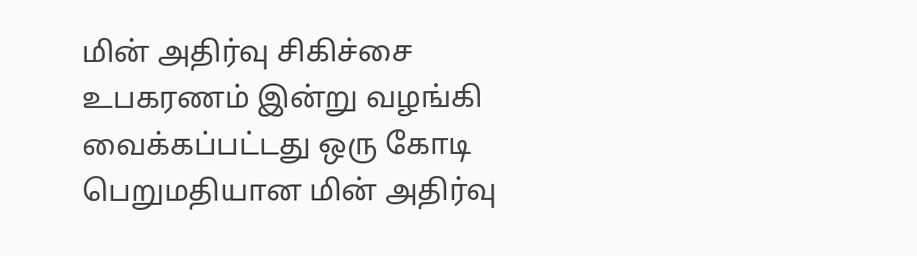மின் அதிர்வு சிகிச்சை உபகரணம் இன்று வழங்கி வைக்கப்பட்டது ஒரு கோடி பெறுமதியான மின் அதிர்வு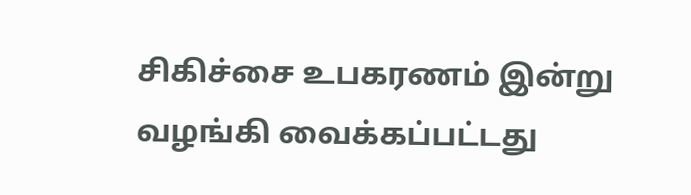சிகிச்சை உபகரணம் இன்று வழங்கி வைக்கப்பட்டது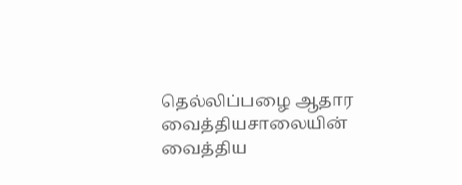தெல்லிப்பழை ஆதார வைத்தியசாலையின் வைத்திய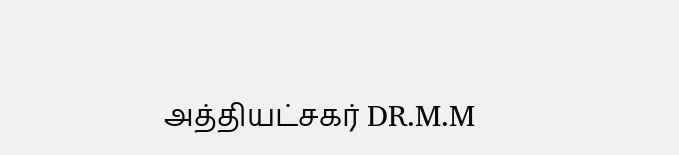அத்தியட்சகர் DR.M.M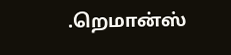.றெமான்ஸ்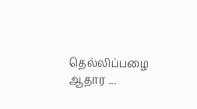தெல்லிப்பழை ஆதார ...